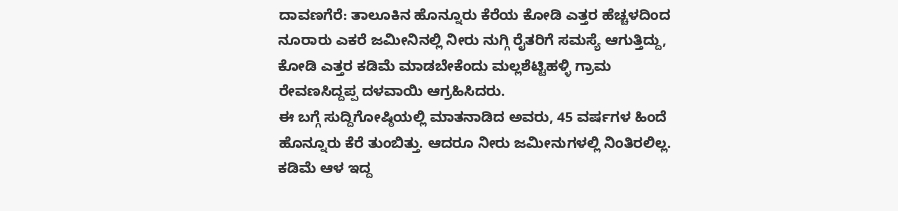ದಾವಣಗೆರೆ: ತಾಲೂಕಿನ ಹೊನ್ನೂರು ಕೆರೆಯ ಕೋಡಿ ಎತ್ತರ ಹೆಚ್ಚಳದಿಂದ ನೂರಾರು ಎಕರೆ ಜಮೀನಿನಲ್ಲಿ ನೀರು ನುಗ್ಗಿ ರೈತರಿಗೆ ಸಮಸ್ಯೆ ಆಗುತ್ತಿದ್ದು, ಕೋಡಿ ಎತ್ತರ ಕಡಿಮೆ ಮಾಡಬೇಕೆಂದು ಮಲ್ಲಶೆಟ್ಟಿಹಳ್ಳಿ ಗ್ರಾಮ ರೇವಣಸಿದ್ದಪ್ಪ ದಳವಾಯಿ ಆಗ್ರಹಿಸಿದರು.
ಈ ಬಗ್ಗೆ ಸುದ್ದಿಗೋಷ್ಠಿಯಲ್ಲಿ ಮಾತನಾಡಿದ ಅವರು, 45 ವರ್ಷಗಳ ಹಿಂದೆ ಹೊನ್ನೂರು ಕೆರೆ ತುಂಬಿತ್ತು. ಆದರೂ ನೀರು ಜಮೀನುಗಳಲ್ಲಿ ನಿಂತಿರಲಿಲ್ಲ. ಕಡಿಮೆ ಆಳ ಇದ್ದ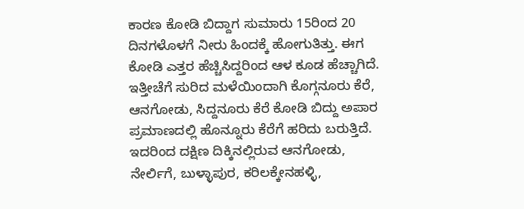ಕಾರಣ ಕೋಡಿ ಬಿದ್ದಾಗ ಸುಮಾರು 15ರಿಂದ 20 ದಿನಗಳೊಳಗೆ ನೀರು ಹಿಂದಕ್ಕೆ ಹೋಗುತಿತ್ತು. ಈಗ ಕೋಡಿ ಎತ್ತರ ಹೆಚ್ಚಿಸಿದ್ದರಿಂದ ಆಳ ಕೂಡ ಹೆಚ್ಚಾಗಿದೆ. ಇತ್ತೀಚೆಗೆ ಸುರಿದ ಮಳೆಯಿಂದಾಗಿ ಕೊಗ್ಗನೂರು ಕೆರೆ, ಆನಗೋಡು, ಸಿದ್ದನೂರು ಕೆರೆ ಕೋಡಿ ಬಿದ್ದು ಅಪಾರ ಪ್ರಮಾಣದಲ್ಲಿ ಹೊನ್ನೂರು ಕೆರೆಗೆ ಹರಿದು ಬರುತ್ತಿದೆ. ಇದರಿಂದ ದಕ್ಷಿಣ ದಿಕ್ಕಿನಲ್ಲಿರುವ ಆನಗೋಡು, ನೇರ್ಲಿಗೆ, ಬುಳ್ಳಾಪುರ, ಕರಿಲಕ್ಕೇನಹಳ್ಳಿ,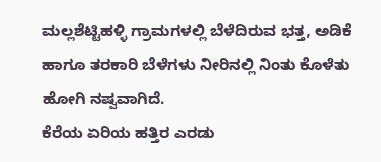ಮಲ್ಲಶೆಟ್ಟಿಹಳ್ಳಿ ಗ್ರಾಮಗಳಲ್ಲಿ ಬೆಳೆದಿರುವ ಭತ್ತ, ಅಡಿಕೆ ಹಾಗೂ ತರಕಾರಿ ಬೆಳೆಗಳು ನೀರಿನಲ್ಲಿ ನಿಂತು ಕೊಳೆತು ಹೋಗಿ ನಷ್ವವಾಗಿದೆ.
ಕೆರೆಯ ಏರಿಯ ಹತ್ತಿರ ಎರಡು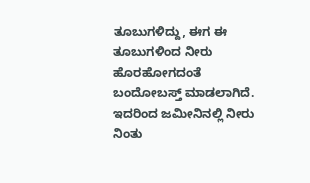ತೂಬುಗಳಿದ್ದು, ಈಗ ಈ ತೂಬುಗಳಿಂದ ನೀರು ಹೊರಹೋಗದಂತೆ ಬಂದೋಬಸ್ತ್ ಮಾಡಲಾಗಿದೆ. ಇದರಿಂದ ಜಮೀನಿನಲ್ಲಿ ನೀರು ನಿಂತು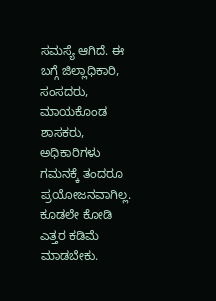ಸಮಸ್ಯೆ ಆಗಿದೆ. ಈ ಬಗ್ಗೆ ಜಿಲ್ಲಾಧಿಕಾರಿ, ಸಂಸದರು, ಮಾಯಕೊಂಡ ಶಾಸಕರು, ಅಧಿಕಾರಿಗಳು ಗಮನಕ್ಕೆ ತಂದರೂ ಪ್ರಯೋಜನವಾಗಿಲ್ಲ. ಕೂಡಲೇ ಕೋಡಿ ಎತ್ತರ ಕಡಿಮೆ ಮಾಡಬೇಕು.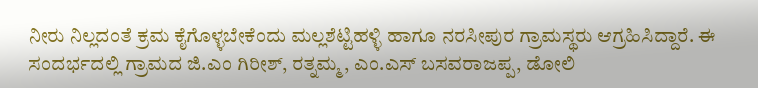ನೀರು ನಿಲ್ಲದಂತೆ ಕ್ರಮ ಕೈಗೊಳ್ಳಬೇಕೆಂದು ಮಲ್ಲಶೆಟ್ಟಿಹಳ್ಳಿ ಹಾಗೂ ನರಸೀಪುರ ಗ್ರಾಮಸ್ಥರು ಆಗ್ರಹಿಸಿದ್ದಾರೆ. ಈ ಸಂದರ್ಭದಲ್ಲಿ ಗ್ರಾಮದ ಜಿ.ಎಂ ಗಿರೀಶ್, ರತ್ನಮ್ಮ, ಎಂ.ಎಸ್ ಬಸವರಾಜಪ್ಪ, ಡೋಲಿ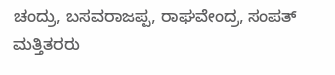ಚಂದ್ರು, ಬಸವರಾಜಪ್ಪ, ರಾಘವೇಂದ್ರ, ಸಂಪತ್ ಮತ್ತಿತರರು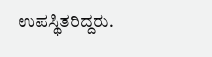ಉಪಸ್ಥಿತರಿದ್ದರು.